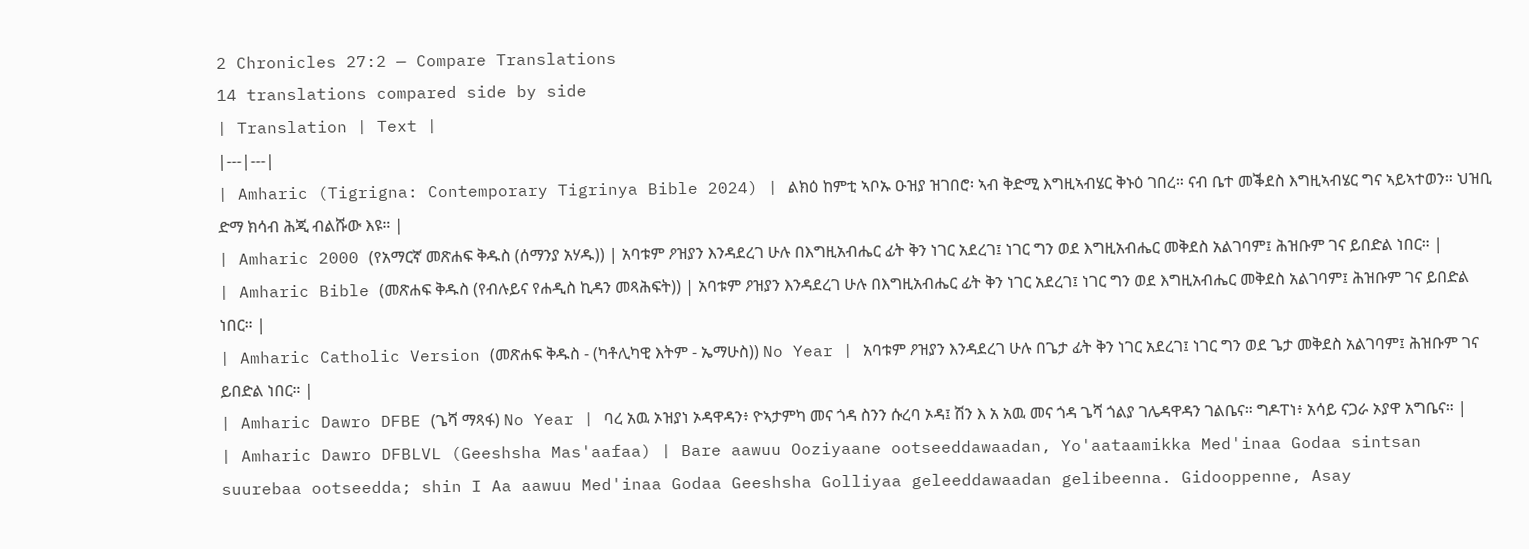2 Chronicles 27:2 — Compare Translations
14 translations compared side by side
| Translation | Text |
|---|---|
| Amharic (Tigrigna: Contemporary Tigrinya Bible 2024) | ልክዕ ከምቲ ኣቦኡ ዑዝያ ዝገበሮ፡ ኣብ ቅድሚ እግዚኣብሄር ቅኑዕ ገበረ። ናብ ቤተ መቕደስ እግዚኣብሄር ግና ኣይኣተወን። ህዝቢ ድማ ክሳብ ሕጂ ብልሹው እዩ። |
| Amharic 2000 (የአማርኛ መጽሐፍ ቅዱስ (ሰማንያ አሃዱ)) | አባቱም ዖዝያን እንዳደረገ ሁሉ በእግዚአብሔር ፊት ቅን ነገር አደረገ፤ ነገር ግን ወደ እግዚአብሔር መቅደስ አልገባም፤ ሕዝቡም ገና ይበድል ነበር። |
| Amharic Bible (መጽሐፍ ቅዱስ (የብሉይና የሐዲስ ኪዳን መጻሕፍት)) | አባቱም ዖዝያን እንዳደረገ ሁሉ በእግዚአብሔር ፊት ቅን ነገር አደረገ፤ ነገር ግን ወደ እግዚአብሔር መቅደስ አልገባም፤ ሕዝቡም ገና ይበድል ነበር። |
| Amharic Catholic Version (መጽሐፍ ቅዱስ - (ካቶሊካዊ እትም - ኤማሁስ)) No Year | አባቱም ዖዝያን እንዳደረገ ሁሉ በጌታ ፊት ቅን ነገር አደረገ፤ ነገር ግን ወደ ጌታ መቅደስ አልገባም፤ ሕዝቡም ገና ይበድል ነበር። |
| Amharic Dawro DFBE (ጌሻ ማጻፋ) No Year | ባረ አዉ ኦዝያነ ኦዳዋዳን፥ ዮኣታምካ መና ጎዳ ስንን ሱረባ ኦዳ፤ ሽን እ አ አዉ መና ጎዳ ጌሻ ጎልያ ገሌዳዋዳን ገልቤና። ግዶፐነ፥ አሳይ ናጋራ ኦያዋ አግቤና። |
| Amharic Dawro DFBLVL (Geeshsha Mas'aafaa) | Bare aawuu Ooziyaane ootseeddawaadan, Yo'aataamikka Med'inaa Godaa sintsan suurebaa ootseedda; shin I Aa aawuu Med'inaa Godaa Geeshsha Golliyaa geleeddawaadan gelibeenna. Gidooppenne, Asay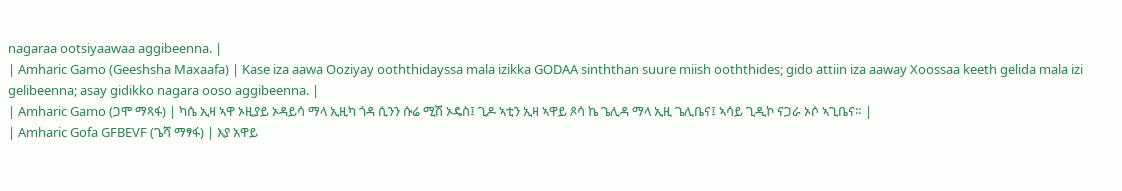nagaraa ootsiyaawaa aggibeenna. |
| Amharic Gamo (Geeshsha Maxaafa) | Kase iza aawa Ooziyay ooththidayssa mala izikka GODAA sinththan suure miish ooththides; gido attiin iza aaway Xoossaa keeth gelida mala izi gelibeenna; asay gidikko nagara ooso aggibeenna. |
| Amharic Gamo (ጋሞ ማጻፋ) | ካሴ ኢዛ ኣዋ ኦዚያይ ኦዳይሳ ማላ ኢዚካ ጎዳ ሲንን ሱሬ ሚሽ ኦዴስ፤ ጊዶ ኣቲን ኢዛ ኣዋይ ጾሳ ኬ ጌሊዳ ማላ ኢዚ ጌሊቤና፤ ኣሳይ ጊዲኮ ናጋራ ኦሶ ኣጊቤና። |
| Amharic Gofa GFBEVF (ጌሻ ማፃፋ) | እያ አዋይ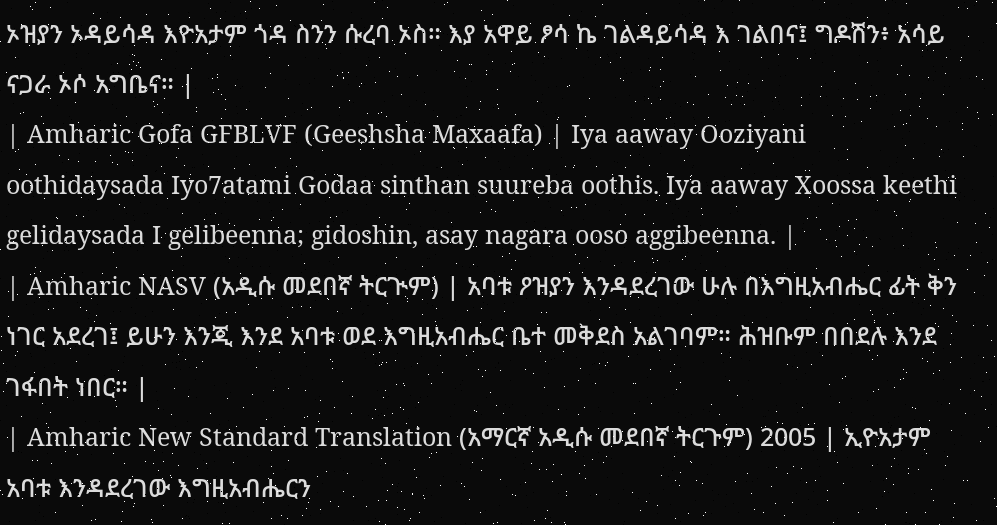ኦዝያን ኦዳይሳዳ እዮአታም ጎዳ ስንን ሱረባ ኦስ። እያ አዋይ ፆሳ ኬ ገልዳይሳዳ እ ገልበና፤ ግዶሽን፥ አሳይ ናጋራ ኦሶ አግቤና። |
| Amharic Gofa GFBLVF (Geeshsha Maxaafa) | Iya aaway Ooziyani oothidaysada Iyo7atami Godaa sinthan suureba oothis. Iya aaway Xoossa keethi gelidaysada I gelibeenna; gidoshin, asay nagara ooso aggibeenna. |
| Amharic NASV (አዲሱ መደበኛ ትርጒም) | አባቱ ዖዝያን እንዳደረገው ሁሉ በእግዚአብሔር ፊት ቅን ነገር አደረገ፤ ይሁን እንጂ እንደ አባቱ ወደ እግዚአብሔር ቤተ መቅደስ አልገባም። ሕዝቡም በበደሉ እንደ ገፋበት ነበር። |
| Amharic New Standard Translation (አማርኛ አዲሱ መደበኛ ትርጉም) 2005 | ኢዮአታም አባቱ እንዳደረገው እግዚአብሔርን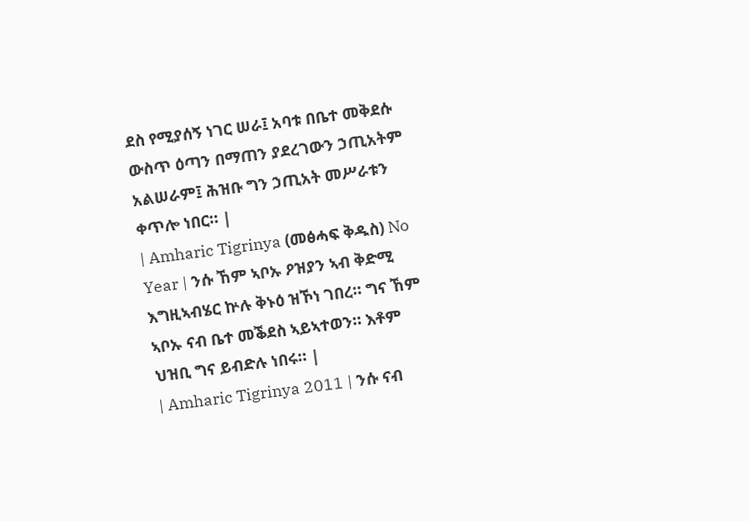ደስ የሚያሰኝ ነገር ሠራ፤ አባቱ በቤተ መቅደሱ ውስጥ ዕጣን በማጠን ያደረገውን ኃጢአትም አልሠራም፤ ሕዝቡ ግን ኃጢአት መሥራቱን ቀጥሎ ነበር። |
| Amharic Tigrinya (መፅሓፍ ቅዱስ) No Year | ንሱ ኸም ኣቦኡ ዖዝያን ኣብ ቅድሚ እግዚኣብሄር ኵሉ ቅኑዕ ዝኾነ ገበረ። ግና ኸም ኣቦኡ ናብ ቤተ መቕደስ ኣይኣተወን። እቶም ህዝቢ ግና ይብድሉ ነበሩ። |
| Amharic Tigrinya 2011 | ንሱ ናብ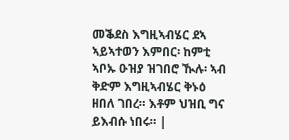መቕደስ እግዚኣብሄር ደኣ ኣይኣተወን እምበር፡ ከምቲ ኣቦኡ ዑዝያ ዝገበሮ ዂሉ፡ ኣብ ቅድም እግዚኣብሄር ቅኑዕ ዘበለ ገበረ። እቶም ህዝቢ ግና ይእብሱ ነበሩ። |